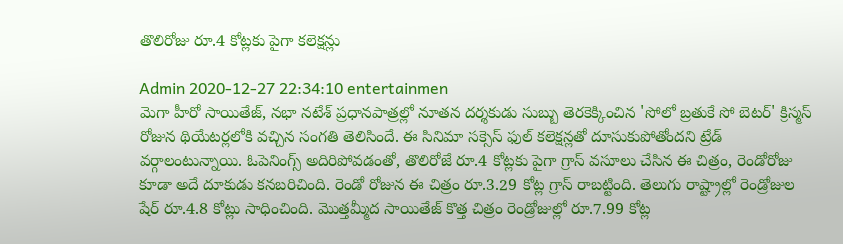తొలిరోజు రూ.4 కోట్లకు పైగా కలెక్షన్లు

Admin 2020-12-27 22:34:10 entertainmen
మెగా హీరో సాయితేజ్, నభా నటేశ్ ప్రధానపాత్రల్లో నూతన దర్శకుడు సుబ్బు తెరకెక్కించిన 'సోలో బ్రతుకే సో బెటర్' క్రిస్మస్ రోజున థియేటర్లలోకి వచ్చిన సంగతి తెలిసిందే. ఈ సినిమా సక్సెస్ ఫుల్ కలెక్షన్లతో దూసుకుపోతోందని ట్రేడ్ వర్గాలంటున్నాయి. ఓపెనింగ్స్ అదిరిపోవడంతో, తొలిరోజే రూ.4 కోట్లకు పైగా గ్రాస్ వసూలు చేసిన ఈ చిత్రం, రెండోరోజు కూడా అదే దూకుడు కనబరిచింది. రెండో రోజున ఈ చిత్రం రూ.3.29 కోట్ల గ్రాస్ రాబట్టింది. తెలుగు రాష్ట్రాల్లో రెండ్రోజుల షేర్ రూ.4.8 కోట్లు సాధించింది. మొత్తమ్మీద సాయితేజ్ కొత్త చిత్రం రెండ్రోజుల్లో రూ.7.99 కోట్ల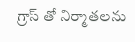గ్రాస్ తో నిర్మాతలను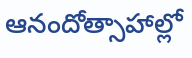ఆనందోత్సాహాల్లో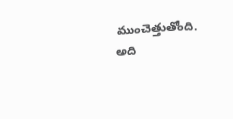ముంచెత్తుతోంది. అది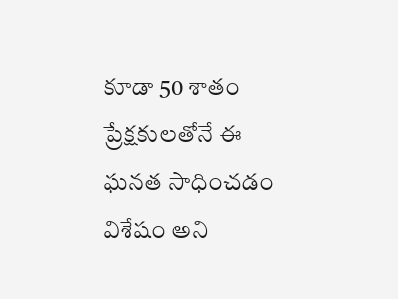కూడా 50 శాతం ప్రేక్షకులతోనే ఈ ఘనత సాధించడం విశేషం అని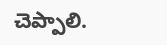చెప్పాలి.